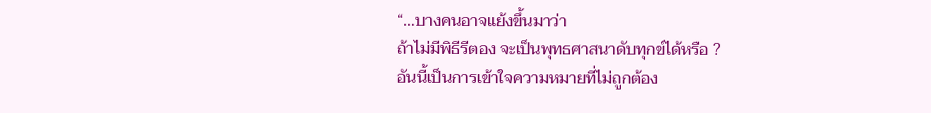“…บางคนอาจแย้งขึ้นมาว่า
ถ้าไม่มีพิธีรีตอง จะเป็นพุทธศาสนาดับทุกข์ได้หรือ ?
อันนี้เป็นการเข้าใจความหมายที่ไม่ถูกต้อง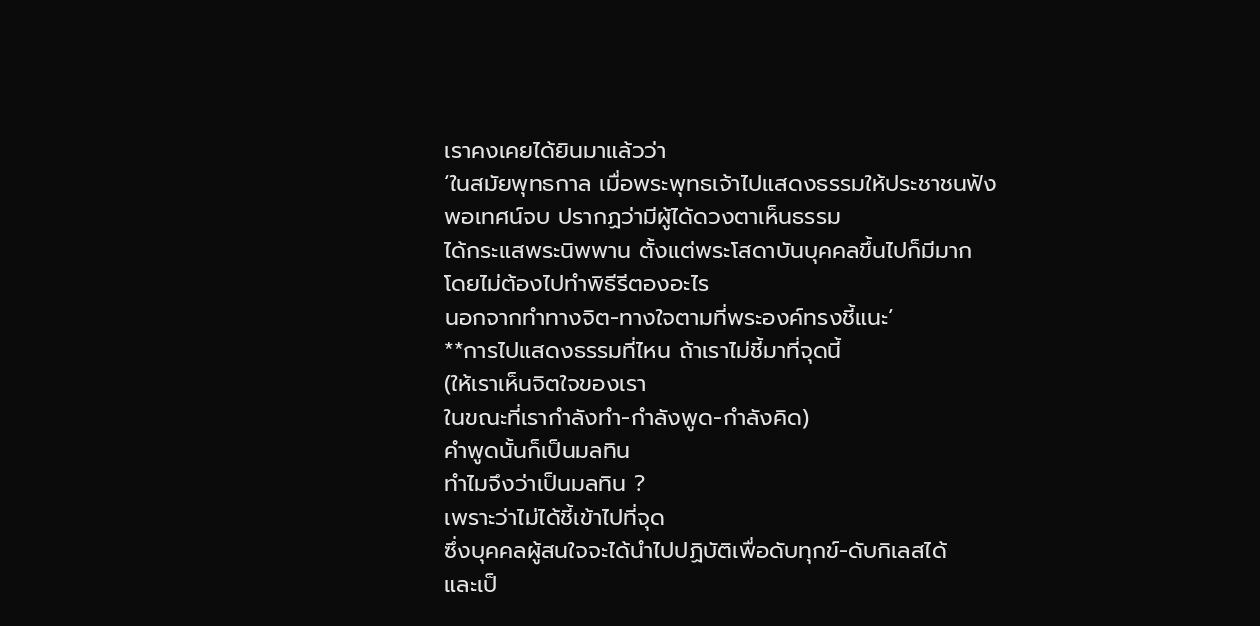เราคงเคยได้ยินมาแล้วว่า
‘ในสมัยพุทธกาล เมื่อพระพุทธเจ้าไปแสดงธรรมให้ประชาชนฟัง
พอเทศน์จบ ปรากฏว่ามีผู้ได้ดวงตาเห็นธรรม
ได้กระแสพระนิพพาน ตั้งแต่พระโสดาบันบุคคลขึ้นไปก็มีมาก
โดยไม่ต้องไปทำพิธีรีตองอะไร
นอกจากทำทางจิต-ทางใจตามที่พระองค์ทรงชี้แนะ’
**การไปแสดงธรรมที่ไหน ถ้าเราไม่ชี้มาที่จุดนี้
(ให้เราเห็นจิตใจของเรา
ในขณะที่เรากำลังทำ-กำลังพูด-กำลังคิด)
คำพูดนั้นก็เป็นมลทิน
ทำไมจึงว่าเป็นมลทิน ?
เพราะว่าไม่ได้ชี้เข้าไปที่จุด
ซึ่งบุคคลผู้สนใจจะได้นำไปปฏิบัติเพื่อดับทุกข์-ดับกิเลสได้
และเป็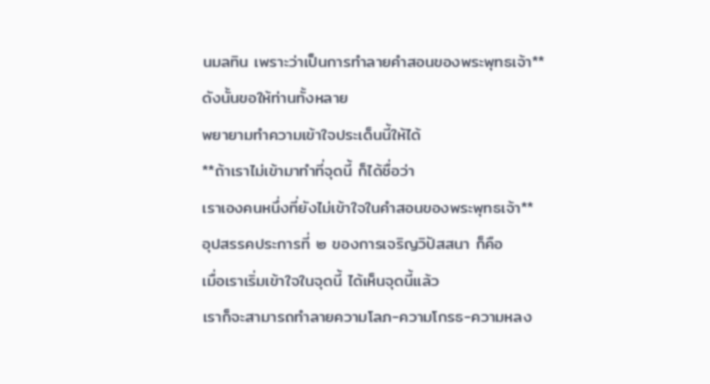นมลทิน เพราะว่าเป็นการทำลายคำสอนของพระพุทธเจ้า**
ดังนั้นขอให้ท่านทั้งหลาย
พยายามทำความเข้าใจประเด็นนี้ให้ได้
**ถ้าเราไม่เข้ามาทำที่จุดนี้ ก็ได้ชื่อว่า
เราเองคนหนึ่งที่ยังไม่เข้าใจในคำสอนของพระพุทธเจ้า**
อุปสรรคประการที่ ๒ ของการเจริญวิปัสสนา ก็คือ
เมื่อเราเริ่มเข้าใจในจุดนี้ ได้เห็นจุดนี้แล้ว
เราก็จะสามารถทำลายความโลภ-ความโกรธ-ความหลง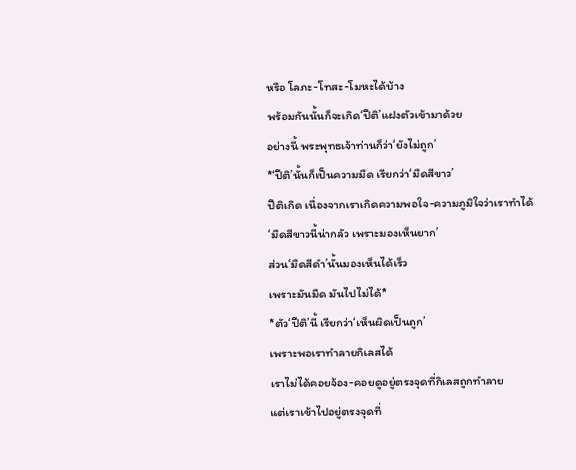หรือ โลภะ-โทสะ-โมหะได้บ้าง
พร้อมกันนั้นก็จะเกิด‘ปีติ’แฝงตัวเข้ามาด้วย
อย่างนี้ พระพุทธเจ้าท่านก็ว่า‘ยังไม่ถูก’
*‘ปีติ’นั้นก็เป็นความมืด เรียกว่า‘มืดสีขาว’
ปีติเกิด เนื่องจากเราเกิดความพอใจ-ความภูมิใจว่าเราทำได้
‘มืดสีขาวนี้น่ากลัว เพราะมองเห็นยาก’
ส่วน‘มืดสีดำ’นั้นมองเห็นได้เร็ว
เพราะมันมืด มันไปไม่ได้*
*ตัว‘ปีติ’นี้ เรียกว่า‘เห็นผิดเป็นถูก’
เพราะพอเราทำลายกิเลสได้
เราไม่ได้คอยจ้อง-คอยดูอยู่ตรงจุดที่กิเลสถูกทำลาย
แต่เราเข้าไปอยู่ตรงจุดที่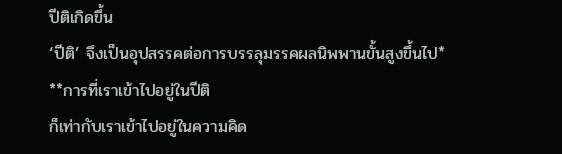ปีติเกิดขึ้น
‘ปีติ’ จึงเป็นอุปสรรคต่อการบรรลุมรรคผลนิพพานขั้นสูงขึ้นไป*
**การที่เราเข้าไปอยู่ในปีติ
ก็เท่ากับเราเข้าไปอยู่ในความคิด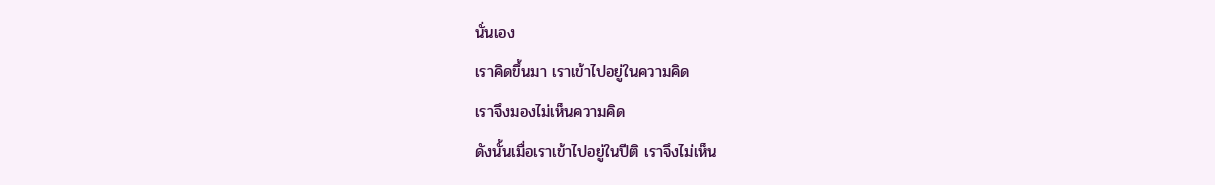นั่นเอง
เราคิดขึ้นมา เราเข้าไปอยู่ในความคิด
เราจึงมองไม่เห็นความคิด
ดังนั้นเมื่อเราเข้าไปอยู่ในปีติ เราจึงไม่เห็น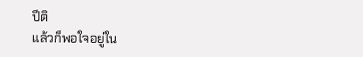ปีติ
แล้วก็พอใจอยู่ใน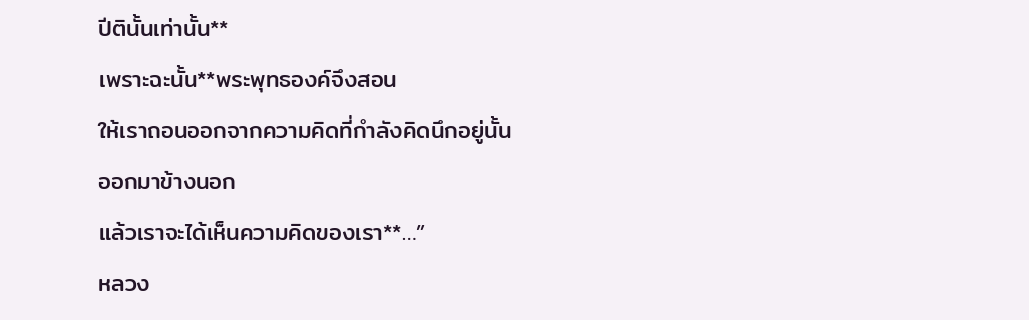ปีตินั้นเท่านั้น**
เพราะฉะนั้น**พระพุทธองค์จึงสอน
ให้เราถอนออกจากความคิดที่กำลังคิดนึกอยู่นั้น
ออกมาข้างนอก
แล้วเราจะได้เห็นความคิดของเรา**…”
หลวง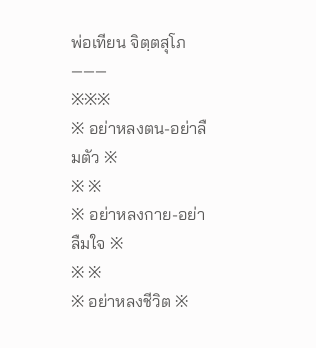พ่อเทียน จิตฺตสุโภ
———
※※※
※ อย่าหลงตน-อย่าลืมตัว ※
※ ※
※ อย่าหลงกาย-อย่าลืมใจ ※
※ ※
※ อย่าหลงชีวิต ※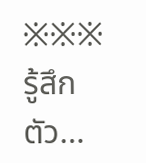※※※
รู้สึกตัว…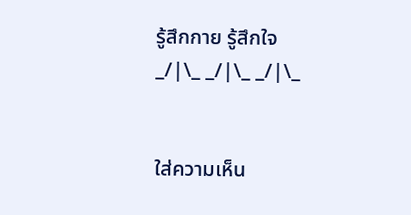รู้สึกกาย รู้สึกใจ
_/|\_ _/|\_ _/|\_


ใส่ความเห็น